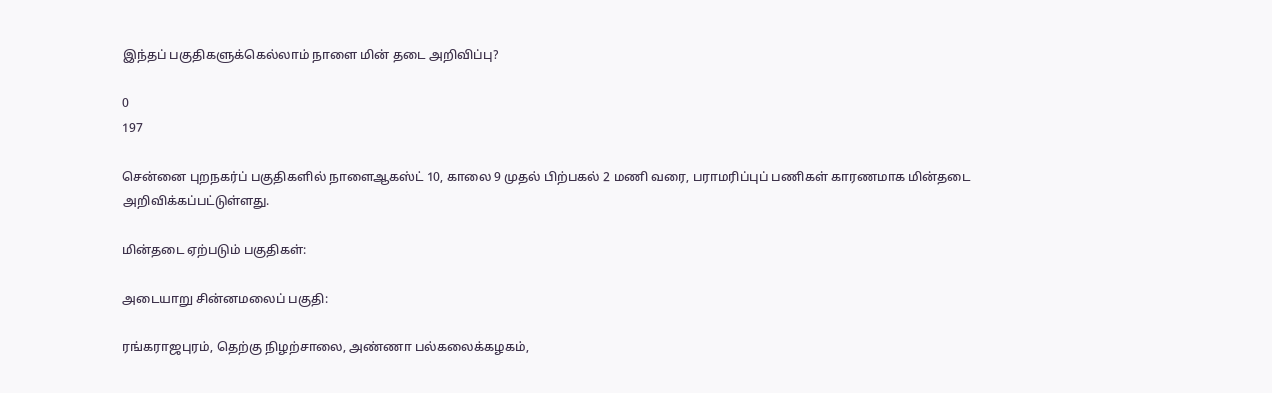இந்தப் பகுதிகளுக்கெல்லாம் நாளை மின் தடை அறிவிப்பு?

0
197

சென்னை புறநகர்ப் பகுதிகளில் நாளைஆகஸ்ட் 10, காலை 9 முதல் பிற்பகல் 2 மணி வரை, பராமரிப்புப் பணிகள் காரணமாக மின்தடை அறிவிக்கப்பட்டுள்ளது.

மின்தடை ஏற்படும் பகுதிகள்:

அடையாறு சின்னமலைப் பகுதி:

ரங்கராஜபுரம், தெற்கு நிழற்சாலை, அண்ணா பல்கலைக்கழகம்,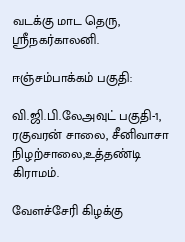வடக்கு மாட தெரு, ஸ்ரீநகர்காலனி.

ஈஞ்சம்பாக்கம் பகுதி:

வி.ஜி.பி.லேஅவுட் பகுதி-1, ரகுவரன் சாலை, சீனிவாசா நிழற்சாலை,உத்தண்டி கிராமம்.

வேளச்சேரி கிழக்கு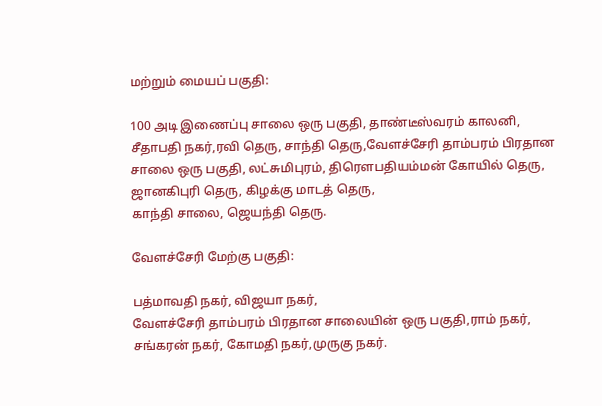மற்றும் மையப் பகுதி:

100 அடி இணைப்பு சாலை ஒரு பகுதி, தாண்டீஸ்வரம் காலனி,
சீதாபதி நகர்,ரவி தெரு, சாந்தி தெரு,வேளச்சேரி தாம்பரம் பிரதான சாலை ஒரு பகுதி, லட்சுமிபுரம், திரெளபதியம்மன் கோயில் தெரு, ஜானகிபுரி தெரு, கிழக்கு மாடத் தெரு,
காந்தி சாலை, ஜெயந்தி தெரு.

வேளச்சேரி மேற்கு பகுதி:

பத்மாவதி நகர், விஜயா நகர்,
வேளச்சேரி தாம்பரம் பிரதான சாலையின் ஒரு பகுதி,ராம் நகர், சங்கரன் நகர், கோமதி நகர்,முருகு நகர்.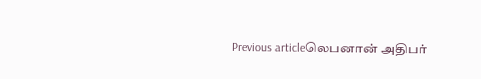Previous articleலெபனான் அதிபர்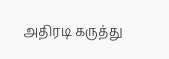அதிரடி கருத்து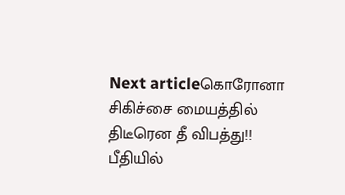Next articleகொரோனா சிகிச்சை மையத்தில் திடீரென தீ விபத்து!! பீதியில்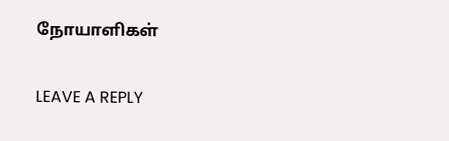நோயாளிகள்

LEAVE A REPLY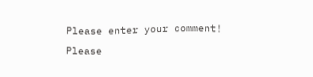Please enter your comment!
Please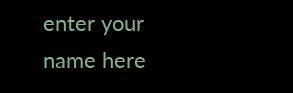enter your name here